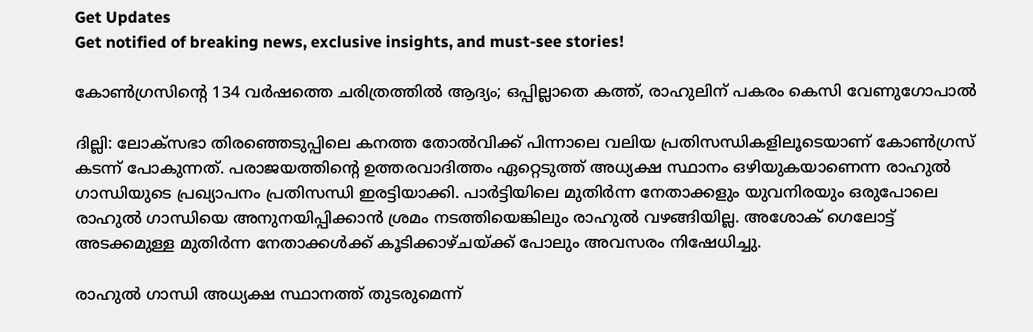Get Updates
Get notified of breaking news, exclusive insights, and must-see stories!

കോൺഗ്രസിന്റെ 134 വർഷത്തെ ചരിത്രത്തിൽ ആദ്യം; ഒപ്പില്ലാതെ കത്ത്, രാഹുലിന് പകരം കെസി വേണുഗോപാൽ

ദില്ലി: ലോക്സഭാ തിരഞ്ഞെടുപ്പിലെ കനത്ത തോൽവിക്ക് പിന്നാലെ വലിയ പ്രതിസന്ധികളിലൂടെയാണ് കോൺഗ്രസ് കടന്ന് പോകുന്നത്. പരാജയത്തിന്റെ ഉത്തരവാദിത്തം ഏറ്റെടുത്ത് അധ്യക്ഷ സ്ഥാനം ഒഴിയുകയാണെന്ന രാഹുൽ ഗാന്ധിയുടെ പ്രഖ്യാപനം പ്രതിസന്ധി ഇരട്ടിയാക്കി. പാർട്ടിയിലെ മുതിർന്ന നേതാക്കളും യുവനിരയും ഒരുപോലെ രാഹുൽ ഗാന്ധിയെ അനുനയിപ്പിക്കാൻ ശ്രമം നടത്തിയെങ്കിലും രാഹുൽ വഴങ്ങിയില്ല. അശോക് ഗെലോട്ട് അടക്കമുള്ള മുതിർന്ന നേതാക്കൾക്ക് കൂടിക്കാഴ്ചയ്ക്ക് പോലും അവസരം നിഷേധിച്ചു.

രാഹുൽ ഗാന്ധി അധ്യക്ഷ സ്ഥാനത്ത് തുടരുമെന്ന്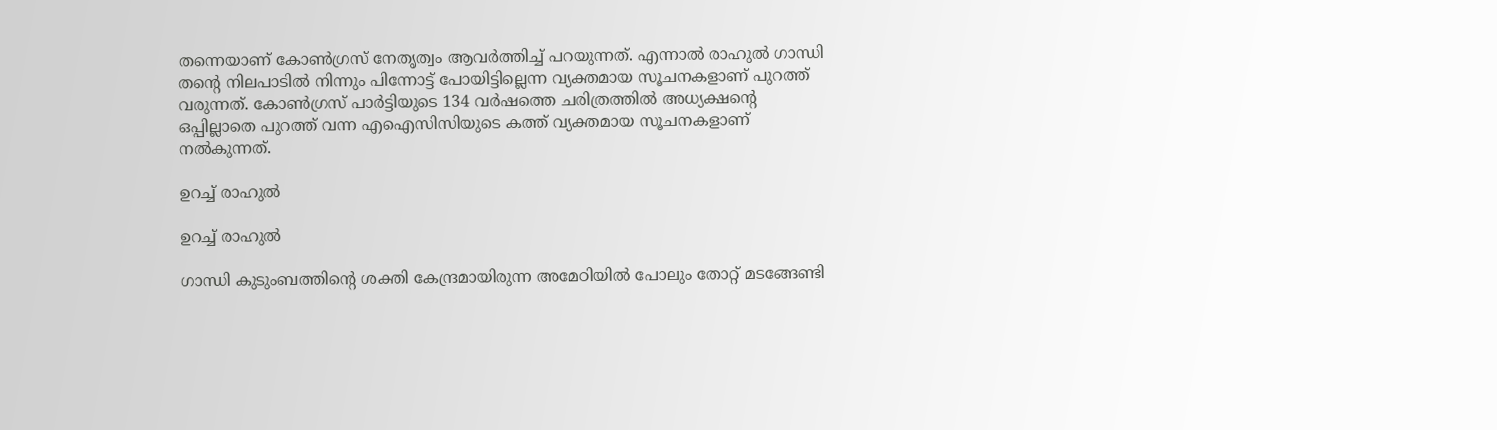തന്നെയാണ് കോൺഗ്രസ് നേതൃത്വം ആവർത്തിച്ച് പറയുന്നത്. എന്നാൽ രാഹുൽ ഗാന്ധി തന്റെ നിലപാടിൽ നിന്നും പിന്നോട്ട് പോയിട്ടില്ലെന്ന വ്യക്തമായ സൂചനകളാണ് പുറത്ത് വരുന്നത്. കോൺഗ്രസ് പാർട്ടിയുടെ 134 വർഷത്തെ ചരിത്രത്തിൽ അധ്യക്ഷന്റെ ഒപ്പില്ലാതെ പുറത്ത് വന്ന എഐസിസിയുടെ കത്ത് വ്യക്തമായ സൂചനകളാണ് നൽകുന്നത്.

ഉറച്ച് രാഹുൽ

ഉറച്ച് രാഹുൽ

ഗാന്ധി കുടുംബത്തിന്റെ ശക്തി കേന്ദ്രമായിരുന്ന അമേഠിയിൽ പോലും തോറ്റ് മടങ്ങേണ്ടി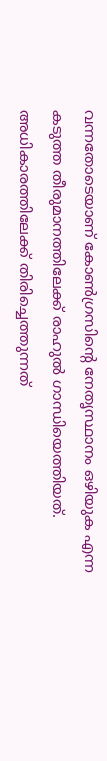വന്നതോടെയാണ് കോൺഗ്രസിന്റെ നേതൃസ്ഥാനം ഒഴിയുക എന്ന കടുത്ത തീരുമാനത്തിലേക്ക് രാഹുൽ ഗാന്ധിയെത്തിയത്. അധികാരത്തിലേക്ക് തിരിച്ചെത്തുന്നത്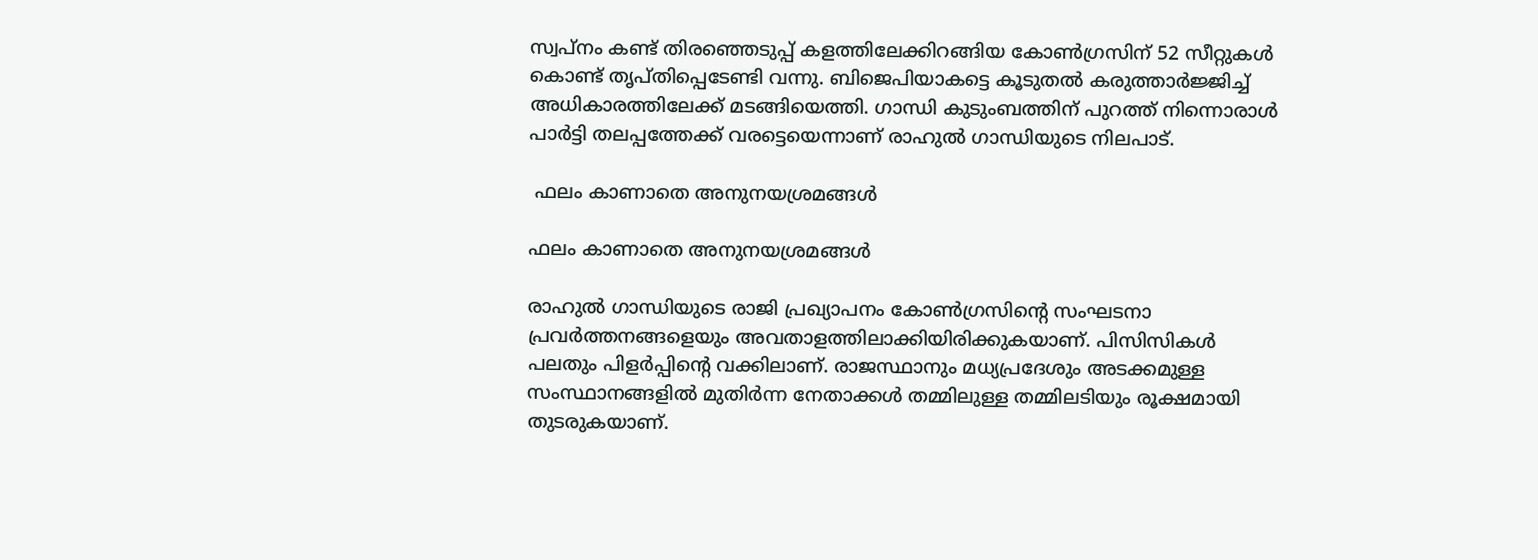സ്വപ്നം കണ്ട് തിരഞ്ഞെടുപ്പ് കളത്തിലേക്കിറങ്ങിയ കോൺഗ്രസിന് 52 സീറ്റുകൾ കൊണ്ട് തൃപ്തിപ്പെടേണ്ടി വന്നു. ബിജെപിയാകട്ടെ കൂടുതൽ കരുത്താർജ്ജിച്ച് അധികാരത്തിലേക്ക് മടങ്ങിയെത്തി. ഗാന്ധി കുടുംബത്തിന് പുറത്ത് നിന്നൊരാൾ പാർട്ടി തലപ്പത്തേക്ക് വരട്ടെയെന്നാണ് രാഹുൽ ഗാന്ധിയുടെ നിലപാട്.

 ഫലം കാണാതെ അനുനയശ്രമങ്ങൾ

ഫലം കാണാതെ അനുനയശ്രമങ്ങൾ

രാഹുൽ ഗാന്ധിയുടെ രാജി പ്രഖ്യാപനം കോൺഗ്രസിന്റെ സംഘടനാ പ്രവർത്തനങ്ങളെയും അവതാളത്തിലാക്കിയിരിക്കുകയാണ്. പിസിസികൾ പലതും പിളർപ്പിന്റെ വക്കിലാണ്. രാജസ്ഥാനും മധ്യപ്രദേശും അടക്കമുള്ള സംസ്ഥാനങ്ങളിൽ മുതിർന്ന നേതാക്കൾ തമ്മിലുള്ള തമ്മിലടിയും രൂക്ഷമായി തുടരുകയാണ്.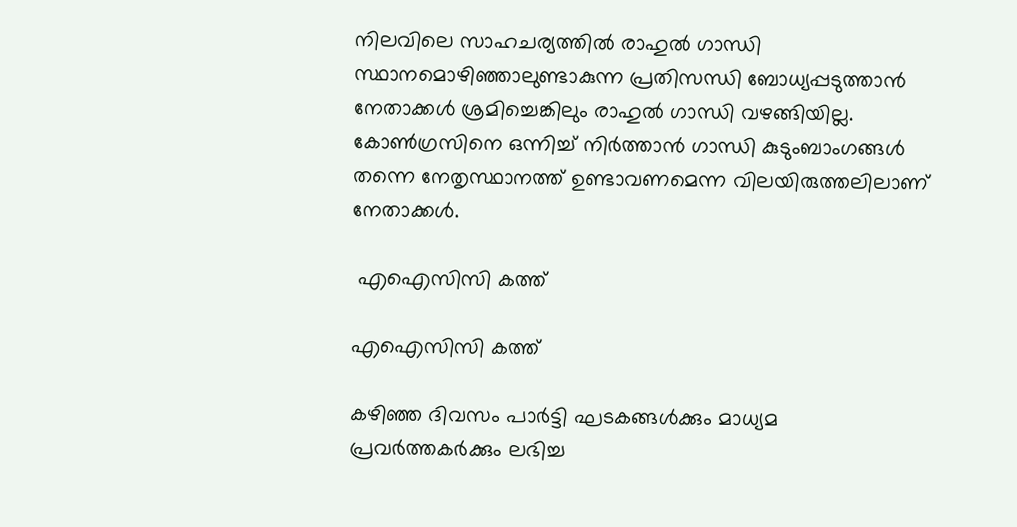നിലവിലെ സാഹചര്യത്തിൽ രാഹുൽ ഗാന്ധി സ്ഥാനമൊഴിഞ്ഞാലുണ്ടാകുന്ന പ്രതിസന്ധി ബോധ്യപ്പടുത്താൻ നേതാക്കൾ ശ്രമിച്ചെങ്കിലും രാഹുൽ ഗാന്ധി വഴങ്ങിയില്ല. കോൺഗ്രസിനെ ഒന്നിച്ച് നിർത്താൻ ഗാന്ധി കുടുംബാംഗങ്ങൾ തന്നെ നേതൃസ്ഥാനത്ത് ഉണ്ടാവണമെന്ന വിലയിരുത്തലിലാണ് നേതാക്കൾ.

 എഐസിസി കത്ത്

എഐസിസി കത്ത്

കഴിഞ്ഞ ദിവസം പാർട്ടി ഘടകങ്ങൾക്കും മാധ്യമ പ്രവർത്തകർക്കും ലഭിച്ച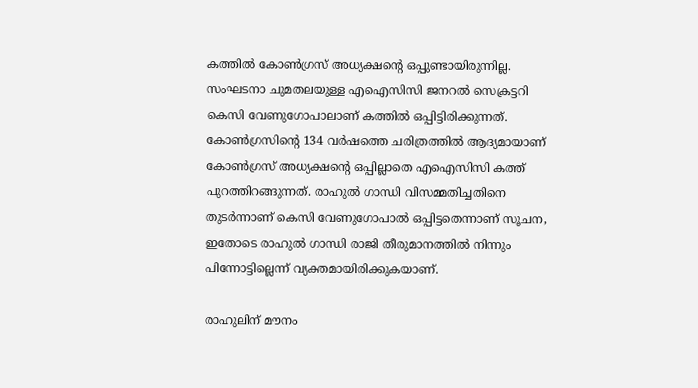കത്തിൽ കോൺഗ്രസ് അധ്യക്ഷന്റെ ഒപ്പുണ്ടായിരുന്നില്ല. സംഘടനാ ചുമതലയുള്ള എഐസിസി ജനറൽ സെക്രട്ടറി കെസി വേണുഗോപാലാണ് കത്തിൽ ഒപ്പിട്ടിരിക്കുന്നത്. കോൺഗ്രസിന്റെ 134 വർഷത്തെ ചരിത്രത്തിൽ ആദ്യമായാണ് കോൺഗ്രസ് അധ്യക്ഷന്റെ ഒപ്പില്ലാതെ എഐസിസി കത്ത് പുറത്തിറങ്ങുന്നത്. രാഹുൽ ഗാന്ധി വിസമ്മതിച്ചതിനെ തുടർന്നാണ് കെസി വേണുഗോപാൽ ഒപ്പിട്ടതെന്നാണ് സൂചന, ഇതോടെ രാഹുൽ ഗാന്ധി രാജി തീരുമാനത്തിൽ നിന്നും പിന്നോട്ടില്ലെന്ന് വ്യക്തമായിരിക്കുകയാണ്.

രാഹുലിന് മൗനം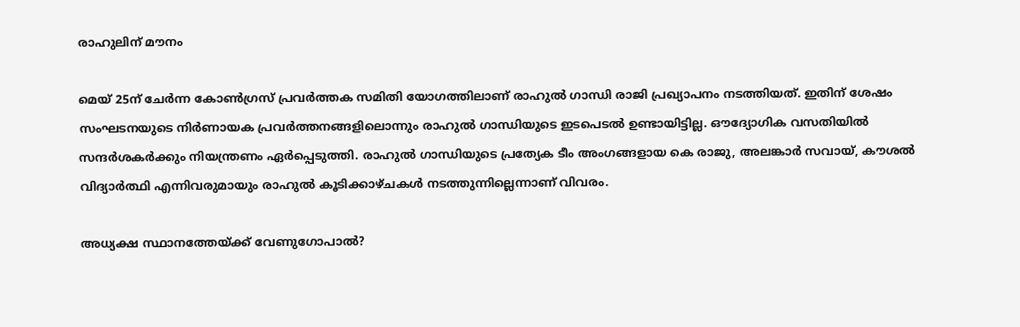രാഹുലിന് മൗനം

മെയ് 25ന് ചേർന്ന കോൺഗ്രസ് പ്രവർത്തക സമിതി യോഗത്തിലാണ് രാഹുൽ ഗാന്ധി രാജി പ്രഖ്യാപനം നടത്തിയത്. ഇതിന് ശേഷം സംഘടനയുടെ നിർണായക പ്രവർത്തനങ്ങളിലൊന്നും രാഹുൽ ഗാന്ധിയുടെ ഇടപെടൽ ഉണ്ടായിട്ടില്ല. ഔദ്യോഗിക വസതിയിൽ സന്ദർശകർക്കും നിയന്ത്രണം ഏർപ്പെടുത്തി. രാഹുൽ ഗാന്ധിയുടെ പ്രത്യേക ടീം അംഗങ്ങളായ കെ രാജു, അലങ്കാർ സവായ്, കൗശൽ വിദ്യാർത്ഥി എന്നിവരുമായും രാഹുൽ കൂടിക്കാഴ്ചകൾ നടത്തുന്നില്ലെന്നാണ് വിവരം.

അധ്യക്ഷ സ്ഥാനത്തേയ്ക്ക് വേണുഗോപാൽ?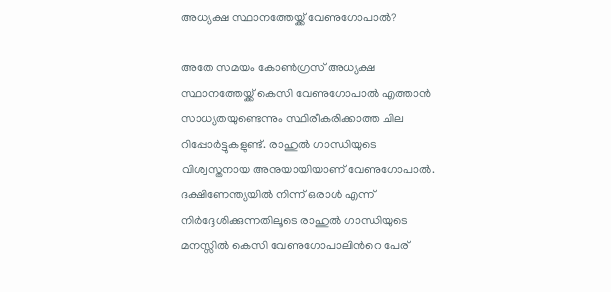അധ്യക്ഷ സ്ഥാനത്തേയ്ക്ക് വേണുഗോപാൽ?

അതേ സമയം കോൺഗ്രസ് അധ്യക്ഷ സ്ഥാനത്തേയ്ക്ക് കെസി വേണുഗോപാൽ എത്താൻ സാധ്യതയുണ്ടെന്നും സ്ഥിരീകരിക്കാത്ത ചില റിപ്പോർട്ടുകളുണ്ട്. രാഹുൽ ഗാന്ധിയുടെ വിശ്വസ്തനായ അനുയായിയാണ് വേണുഗോപാൽ. ദക്ഷിണേന്ത്യയില്‍ നിന്ന് ഒരാള്‍ എന്ന് നിര്‍ദ്ദേശിക്കുന്നതിലൂടെ രാഹുല്‍ ഗാന്ധിയുടെ മനസ്സിൽ കെസി വേണുഗോപാലിന്‍റെ പേര്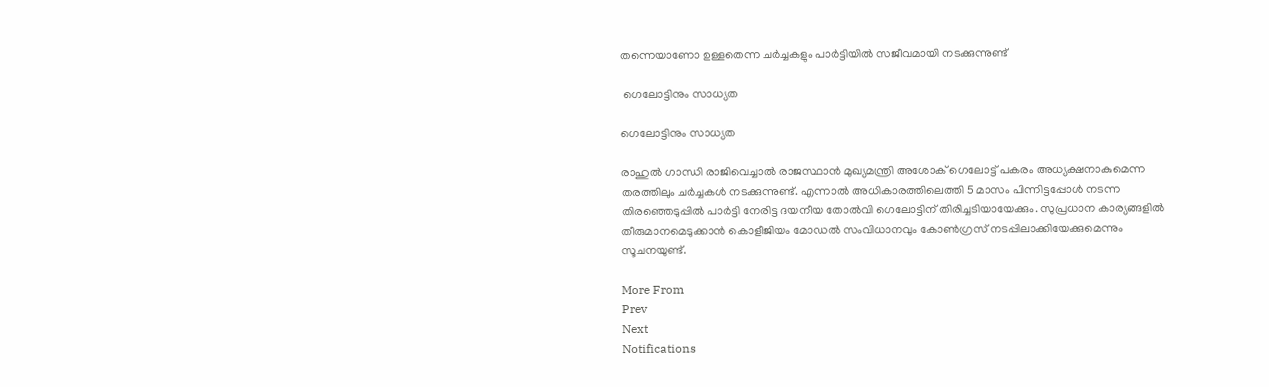തന്നെയാണോ ഉള്ളതെന്ന ചര്‍ച്ചകളും പാര്‍ട്ടിയില്‍ സജീവമായി നടക്കുന്നുണ്ട്

 ഗെലോട്ടിനും സാധ്യത

ഗെലോട്ടിനും സാധ്യത

രാഹുൽ ഗാന്ധി രാജിവെച്ചാൽ രാജസ്ഥാൻ മുഖ്യമന്ത്രി അശോക് ഗെലോട്ട് പകരം അധ്യക്ഷനാകുമെന്ന തരത്തിലും ചർച്ചകൾ നടക്കുന്നുണ്ട്. എന്നാൽ അധികാരത്തിലെത്തി 5 മാസം പിന്നിട്ടപ്പോൾ നടന്ന തിരഞ്ഞെടുപ്പിൽ പാർട്ടി നേരിട്ട ദയനീയ തോൽവി ഗെലോട്ടിന് തിരിച്ചടിയായേക്കും. സുപ്രധാന കാര്യങ്ങളില്‍ തീരുമാനമെടുക്കാന്‍ കൊളീജിയം മോഡല്‍ സംവിധാനവും കോണ്‍ഗ്രസ് നടപ്പിലാക്കിയേക്കുമെന്നും സൂചനയുണ്ട്.

More From
Prev
Next
Notifications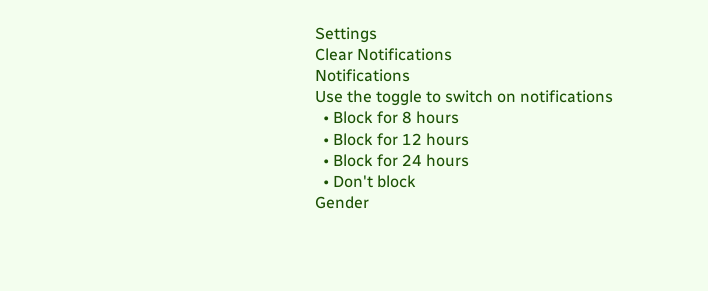Settings
Clear Notifications
Notifications
Use the toggle to switch on notifications
  • Block for 8 hours
  • Block for 12 hours
  • Block for 24 hours
  • Don't block
Gender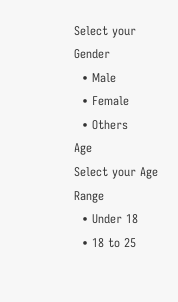Select your Gender
  • Male
  • Female
  • Others
Age
Select your Age Range
  • Under 18
  • 18 to 25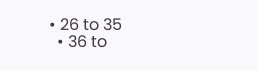• 26 to 35
  • 36 to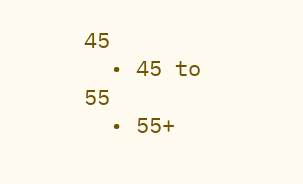45
  • 45 to 55
  • 55+